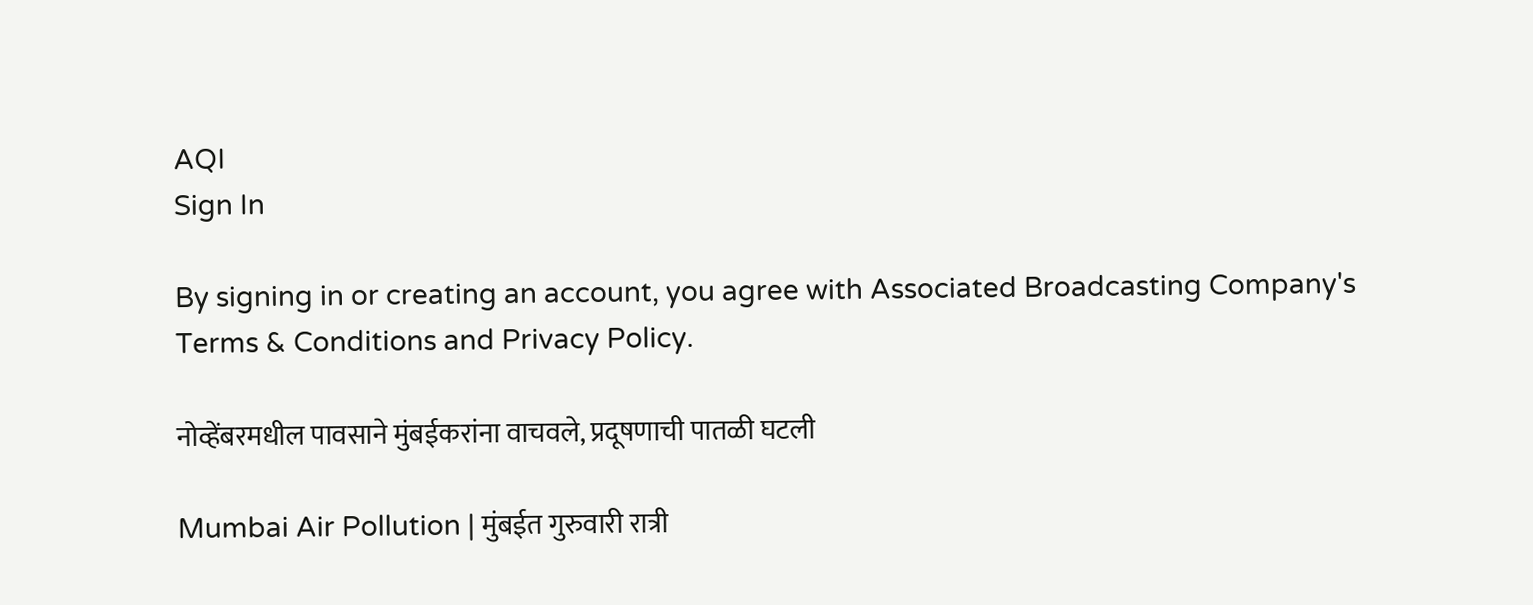AQI
Sign In

By signing in or creating an account, you agree with Associated Broadcasting Company's Terms & Conditions and Privacy Policy.

नोव्हेंबरमधील पावसाने मुंबईकरांना वाचवले, प्रदूषणाची पातळी घटली

Mumbai Air Pollution | मुंबईत गुरुवारी रात्री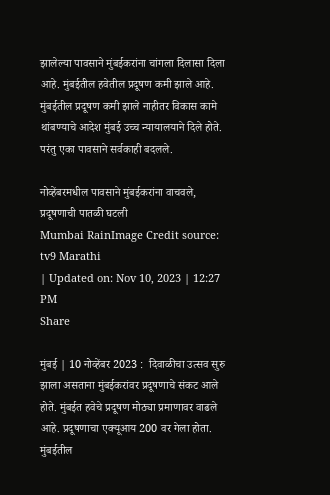झालेल्या पावसाने मुंबईकरांना चांगला दिलासा दिला आहे. मुंबईतील हवेतील प्रदूषण कमी झाले आहे. मुंबईतील प्रदूषण कमी झाले नाहीतर विकास कामे थांबण्याचे आदेश मुंबई उच्च न्यायालयाने दिले होते. परंतु एका पावसाने सर्वकाही बदलले.

नोव्हेंबरमधील पावसाने मुंबईकरांना वाचवले, प्रदूषणाची पातळी घटली
Mumbai RainImage Credit source: tv9 Marathi
| Updated on: Nov 10, 2023 | 12:27 PM
Share

मुंबई | 10 नोव्हेंबर 2023 :  दिवाळीचा उत्सव सुरु झाला असताना मुंबईकरांवर प्रदूषणाचे संकट आले होते. मुंबईत हवेचे प्रदूषण मोठ्या प्रमाणावर वाढले आहे. प्रदूषणाचा एक्यूआय 200 वर गेला होता. मुंबईतील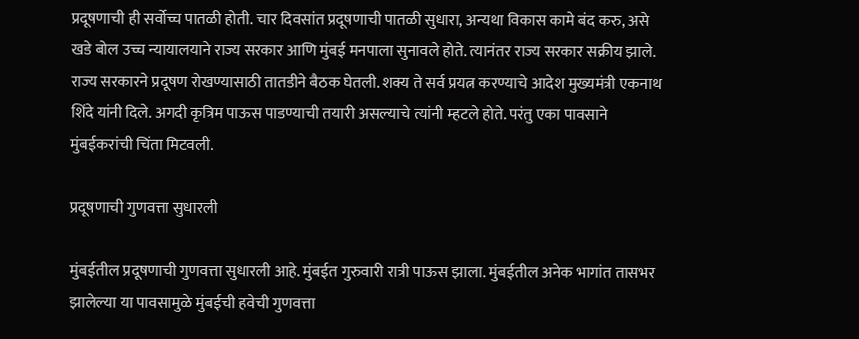प्रदूषणाची ही सर्वोच्च पातळी होती. चार दिवसांत प्रदूषणाची पातळी सुधारा, अन्यथा विकास कामे बंद करु, असे खडे बोल उच्च न्यायालयाने राज्य सरकार आणि मुंबई मनपाला सुनावले होते. त्यानंतर राज्य सरकार सक्रीय झाले. राज्य सरकारने प्रदूषण रोखण्यासाठी तातडीने बैठक घेतली. शक्य ते सर्व प्रयत्न करण्याचे आदेश मुख्यमंत्री एकनाथ शिंदे यांनी दिले. अगदी कृत्रिम पाऊस पाडण्याची तयारी असल्याचे त्यांनी म्हटले होते. परंतु एका पावसाने मुंबईकरांची चिंता मिटवली.

प्रदूषणाची गुणवत्ता सुधारली

मुंबईतील प्रदूषणाची गुणवत्ता सुधारली आहे. मुंबईत गुरुवारी रात्री पाऊस झाला. मुंबईतील अनेक भागांत तासभर झालेल्या या पावसामुळे मुंबईची हवेची गुणवत्ता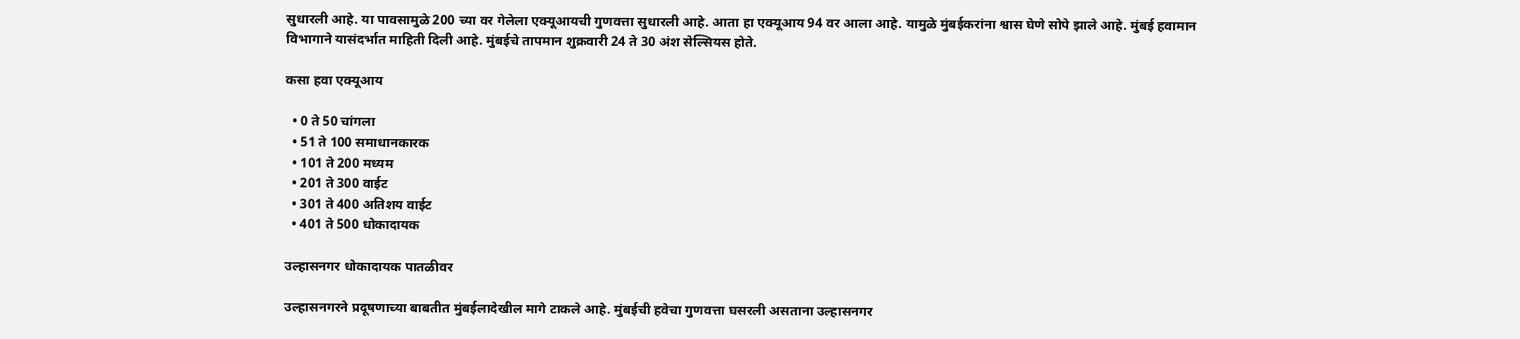सुधारली आहे. या पावसामुळे 200 च्या वर गेलेला एक्यूआयची गुणवत्ता सुधारली आहे. आता हा एक्यूआय 94 वर आला आहे. यामुळे मुंबईकरांना श्वास घेणे सोपे झाले आहे. मुंबई हवामान विभागाने यासंदर्भात माहिती दिली आहे. मुंबईचे तापमान शुक्रवारी 24 ते 30 अंश सेल्सियस होते.

कसा हवा एक्यूआय

  • 0 ते 50 चांगला
  • 51 ते 100 समाधानकारक
  • 101 ते 200 मध्यम
  • 201 ते 300 वाईट
  • 301 ते 400 अतिशय वाईट
  • 401 ते 500 धोकादायक

उल्हासनगर धोकादायक पातळीवर

उल्हासनगरने प्रदूषणाच्या बाबतीत मुंबईलादेखील मागे टाकले आहे. मुंबईची हवेचा गुणवत्ता घसरली असताना उल्हासनगर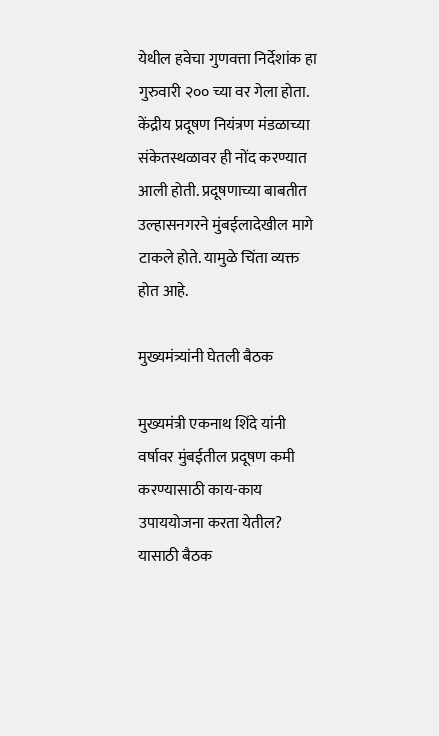येथील हवेचा गुणवत्ता निर्देशांक हा गुरुवारी २०० च्या वर गेला होता. केंद्रीय प्रदूषण नियंत्रण मंडळाच्या संकेतस्थळावर ही नोंद करण्यात आली होती. प्रदूषणाच्या बाबतीत उल्हासनगरने मुंबईलादेखील मागे टाकले होते. यामुळे चिंता व्यक्त होत आहे.

मुख्यमंत्र्यांनी घेतली बैठक

मुख्यमंत्री एकनाथ शिंदे यांनी वर्षावर मुंबईतील प्रदूषण कमी करण्यासाठी काय-काय उपाययोजना करता येतील? यासाठी बैठक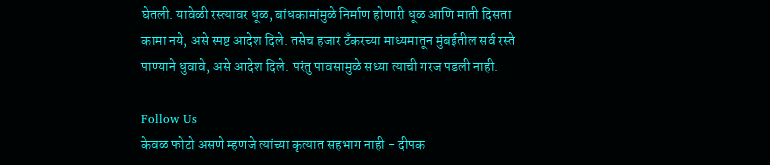घेतली. यावेळी रस्त्यावर धूळ, बांधकामांमुळे निर्माण होणारी धूळ आणि माती दिसता कामा नये, असे स्पष्ट आदेश दिले. तसेच हजार टँकरच्या माध्यमातून मुंबईतील सर्व रस्ते पाण्याने धुवावे, असे आदेश दिले. परंतु पावसामुळे सध्या त्याची गरज पडली नाही.

Follow Us
केवळ फोटो असणे म्हणजे त्यांच्या कृत्यात सहभाग नाही - दीपक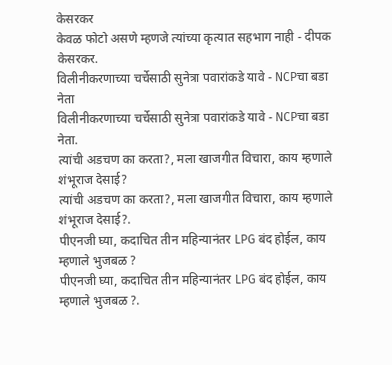केसरकर
केवळ फोटो असणे म्हणजे त्यांच्या कृत्यात सहभाग नाही - दीपक केसरकर.
विलीनीकरणाच्या चर्चेसाठी सुनेत्रा पवारांकडे यावे - NCPचा बडा नेता
विलीनीकरणाच्या चर्चेसाठी सुनेत्रा पवारांकडे यावे - NCPचा बडा नेता.
त्यांची अडचण का करता?, मला खाजगीत विचारा, काय म्हणाले शंभूराज देसाई?
त्यांची अडचण का करता?, मला खाजगीत विचारा, काय म्हणाले शंभूराज देसाई?.
पीएनजी घ्या, कदाचित तीन महिन्यानंतर LPG बंद होईल, काय म्हणाले भुजबळ ?
पीएनजी घ्या, कदाचित तीन महिन्यानंतर LPG बंद होईल, काय म्हणाले भुजबळ ?.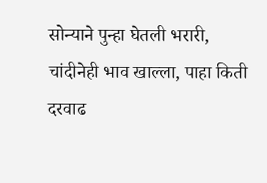सोन्याने पुन्हा घेतली भरारी, चांदीनेही भाव खाल्ला, पाहा किती दरवाढ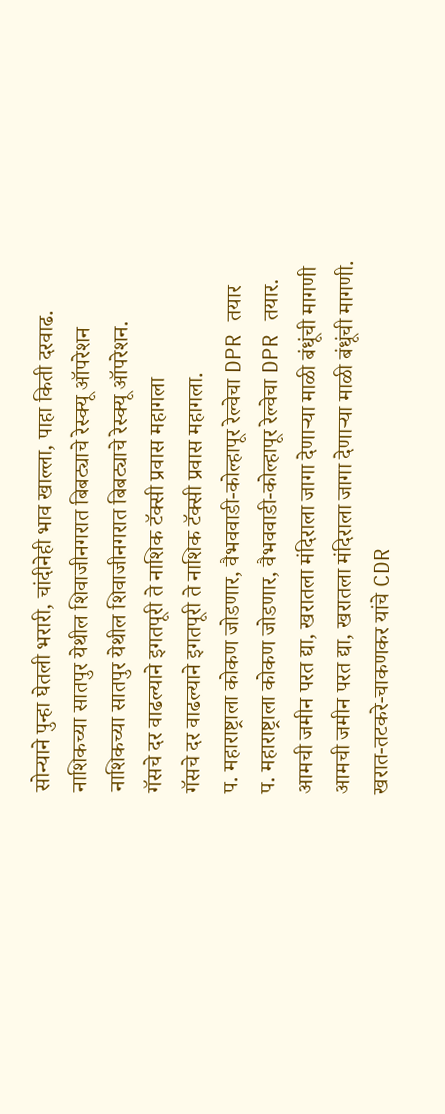सोन्याने पुन्हा घेतली भरारी, चांदीनेही भाव खाल्ला, पाहा किती दरवाढ.
नाशिकच्या सातपुर येथील शिवाजीनगरात बिबट्याचे रेस्क्यू ऑपरेशन
नाशिकच्या सातपुर येथील शिवाजीनगरात बिबट्याचे रेस्क्यू ऑपरेशन.
गॅसचे दर वाढल्याने इगतपूरी ते नाशिक टॅक्सी प्रवास महागला
गॅसचे दर वाढल्याने इगतपूरी ते नाशिक टॅक्सी प्रवास महागला.
प. महाराष्ट्राला कोकण जोडणार, वैभववाडी-कोल्हापूर रेल्वेचा DPR तयार
प. महाराष्ट्राला कोकण जोडणार, वैभववाडी-कोल्हापूर रेल्वेचा DPR तयार.
आमची जमीन परत द्या, खरातला मंदिराला जागा देणाऱ्या माळी बंधूंची मागणी
आमची जमीन परत द्या, खरातला मंदिराला जागा देणाऱ्या माळी बंधूंची मागणी.
खरात-तटकरे-चाकणकर यांचे CDR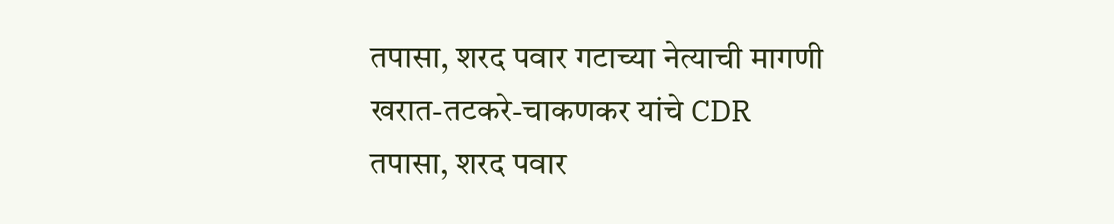तपासा, शरद पवार गटाच्या नेत्याची मागणी
खरात-तटकरे-चाकणकर यांचे CDR तपासा, शरद पवार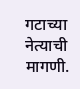गटाच्या नेत्याची मागणी.